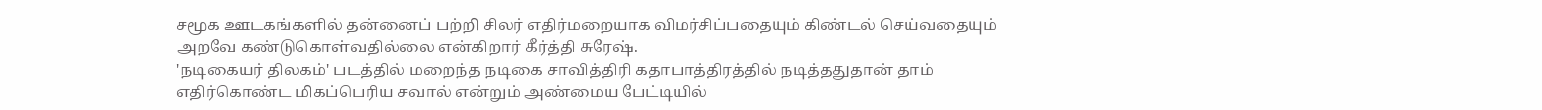சமூக ஊடகங்களில் தன்னைப் பற்றி சிலர் எதிர்மறையாக விமர்சிப்பதையும் கிண்டல் செய்வதையும் அறவே கண்டுகொள்வதில்லை என்கிறார் கீர்த்தி சுரேஷ்.
'நடிகையர் திலகம்' படத்தில் மறைந்த நடிகை சாவித்திரி கதாபாத்திரத்தில் நடித்ததுதான் தாம் எதிர்கொண்ட மிகப்பெரிய சவால் என்றும் அண்மைய பேட்டியில்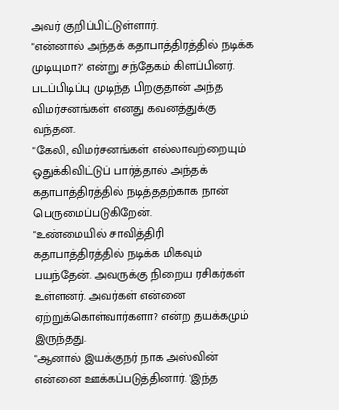அவர் குறிப்பிட்டுள்ளார்.
"என்னால் அந்தக் கதாபாத்திரத்தில் நடிக்க முடியுமா?' என்று சந்தேகம் கிளப்பினர். படப்பிடிப்பு முடிந்த பிறகுதான் அந்த விமர்சனங்கள் எனது கவனத்துக்கு வந்தன.
"கேலி, விமர்சனங்கள் எல்லாவற்றையும் ஒதுக்கிவிட்டுப் பார்த்தால் அந்தக் கதாபாத்திரத்தில் நடித்ததற்காக நான் பெருமைப்படுகிறேன்.
"உண்மையில் சாவித்திரி கதாபாத்திரத்தில் நடிக்க மிகவும் பயந்தேன். அவருக்கு நிறைய ரசிகர்கள் உள்ளனர். அவர்கள் என்னை ஏற்றுக்கொள்வார்களா? என்ற தயக்கமும் இருந்தது.
"ஆனால் இயக்குநர் நாக அஸ்வின் என்னை ஊக்கப்படுத்தினார். 'இந்த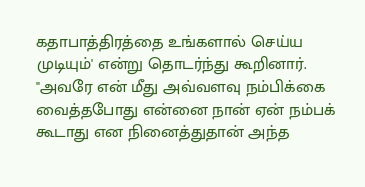கதாபாத்திரத்தை உங்களால் செய்ய முடியும்' என்று தொடர்ந்து கூறினார்.
"அவரே என் மீது அவ்வளவு நம்பிக்கை வைத்தபோது என்னை நான் ஏன் நம்பக் கூடாது என நினைத்துதான் அந்த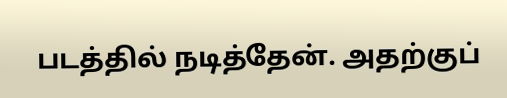படத்தில் நடித்தேன். அதற்குப்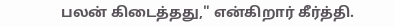பலன் கிடைத்தது," என்கிறார் கீர்த்தி.